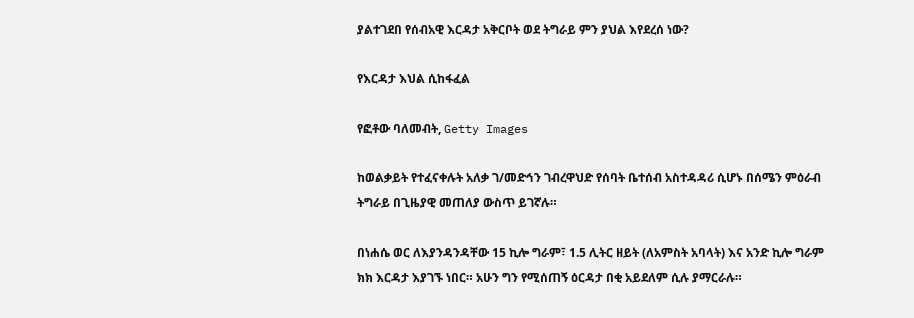ያልተገደበ የሰብአዊ እርዳታ አቅርቦት ወደ ትግራይ ምን ያህል እየደረሰ ነው?

የእርዳታ እህል ሲከፋፈል

የፎቶው ባለመብት, Getty Images

ከወልቃይት የተፈናቀሉት አለቃ ገ/መድኅን ገብረዋህድ የሰባት ቤተሰብ አስተዳዳሪ ሲሆኑ በሰሜን ምዕራብ ትግራይ በጊዜያዊ መጠለያ ውስጥ ይገኛሉ።

በነሐሴ ወር ለእያንዳንዳቸው 15 ኪሎ ግራም፣ 1.5 ሊትር ዘይት (ለአምስት አባላት) እና አንድ ኪሎ ግራም ክክ እርዳታ እያገኙ ነበር። አሁን ግን የሚሰጠኝ ዕርዳታ በቂ አይደለም ሲሉ ያማርራሉ።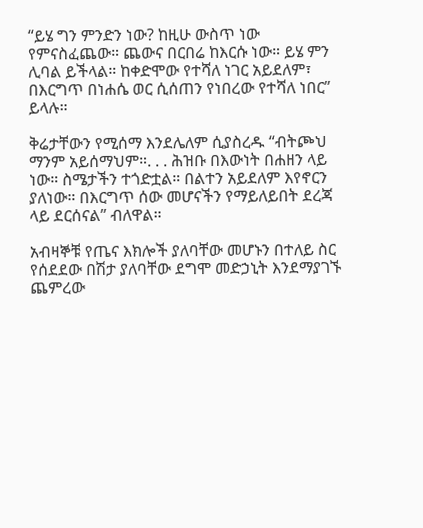“ይሄ ግን ምንድን ነው? ከዚሁ ውስጥ ነው የምናስፈጨው። ጨውና በርበሬ ከእርሱ ነው። ይሄ ምን ሊባል ይችላል። ከቀድሞው የተሻለ ነገር አይደለም፣ በእርግጥ በነሐሴ ወር ሲሰጠን የነበረው የተሻለ ነበር” ይላሉ።

ቅሬታቸውን የሚሰማ እንደሌለም ሲያስረዱ “ብትጮህ ማንም አይሰማህም።. . . ሕዝቡ በእውነት በሐዘን ላይ ነው። ስሜታችን ተጎድቷል። በልተን አይደለም እየኖርን ያለነው። በእርግጥ ሰው መሆናችን የማይለይበት ደረጃ ላይ ደርሰናል” ብለዋል።

አብዛኞቹ የጤና እክሎች ያለባቸው መሆኑን በተለይ ስር የሰደደው በሽታ ያለባቸው ደግሞ መድኃኒት እንደማያገኙ ጨምረው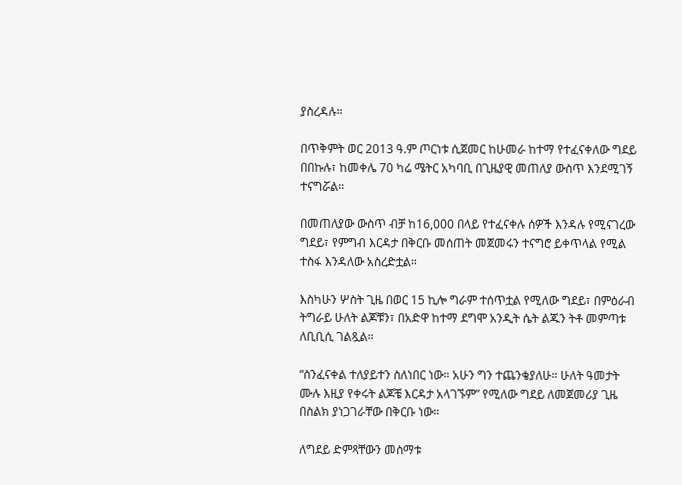ያስረዳሉ።

በጥቅምት ወር 2013 ዓ.ም ጦርነቱ ሲጀመር ከሁመራ ከተማ የተፈናቀለው ግደይ በበኩሉ፣ ከመቀሌ 70 ካሬ ሜትር አካባቢ በጊዜያዊ መጠለያ ውስጥ እንደሚገኝ ተናግሯል።

በመጠለያው ውስጥ ብቻ ከ16,000 በላይ የተፈናቀሉ ሰዎች እንዳሉ የሚናገረው ግደይ፣ የምግብ እርዳታ በቅርቡ መሰጠት መጀመሩን ተናግሮ ይቀጥላል የሚል ተስፋ እንዳለው አስረድቷል።

እስካሁን ሦስት ጊዜ በወር 15 ኪሎ ግራም ተሰጥቷል የሚለው ግደይ፣ በምዕራብ ትግራይ ሁለት ልጆቹን፣ በአድዋ ከተማ ደግሞ አንዲት ሴት ልጁን ትቶ መምጣቱ ለቢቢሲ ገልጿል።

“ስንፈናቀል ተለያይተን ስለነበር ነው። አሁን ግን ተጨንቄያለሁ። ሁለት ዓመታት ሙሉ እዚያ የቀሩት ልጆቼ እርዳታ አላገኙም” የሚለው ግደይ ለመጀመሪያ ጊዜ በስልክ ያነጋገራቸው በቅርቡ ነው።

ለግደይ ድምጻቸውን መስማቱ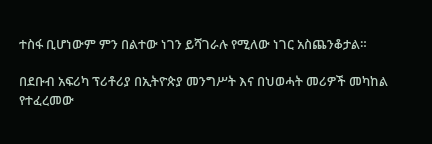ተስፋ ቢሆነውም ምን በልተው ነገን ይሻገራሉ የሚለው ነገር አስጨንቆታል።

በደቡብ አፍሪካ ፕሪቶሪያ በኢትዮጵያ መንግሥት እና በህወሓት መሪዎች መካከል የተፈረመው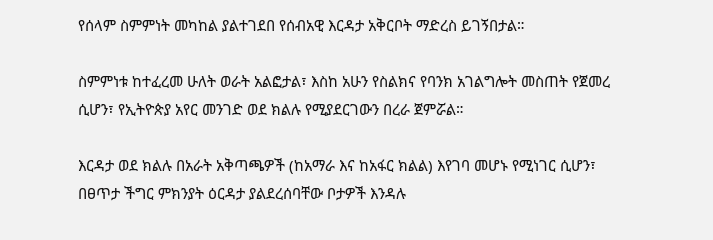የሰላም ስምምነት መካከል ያልተገደበ የሰብአዊ እርዳታ አቅርቦት ማድረስ ይገኝበታል።

ስምምነቱ ከተፈረመ ሁለት ወራት አልፎታል፣ እስከ አሁን የስልክና የባንክ አገልግሎት መስጠት የጀመረ ሲሆን፣ የኢትዮጵያ አየር መንገድ ወደ ክልሉ የሚያደርገውን በረራ ጀምሯል።

እርዳታ ወደ ክልሉ በአራት አቅጣጫዎች (ከአማራ እና ከአፋር ክልል) እየገባ መሆኑ የሚነገር ሲሆን፣ በፀጥታ ችግር ምክንያት ዕርዳታ ያልደረሰባቸው ቦታዎች እንዳሉ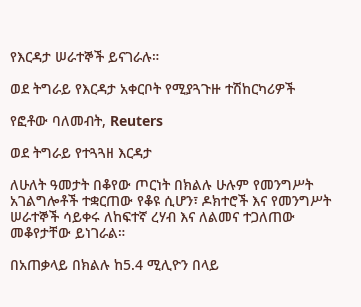የእርዳታ ሠራተኞች ይናገራሉ።

ወደ ትግራይ የእርዳታ አቀርቦት የሚያጓጉዙ ተሽከርካሪዎች

የፎቶው ባለመብት, Reuters

ወደ ትግራይ የተጓጓዘ እርዳታ

ለሁለት ዓመታት በቆየው ጦርነት በክልሉ ሁሉም የመንግሥት አገልግሎቶች ተቋርጠው የቆዩ ሲሆን፣ ዶክተሮች እና የመንግሥት ሠራተኞች ሳይቀሩ ለከፍተኛ ረሃብ እና ለልመና ተጋለጠው መቆየታቸው ይነገራል።

በአጠቃላይ በክልሉ ከ5.4 ሚሊዮን በላይ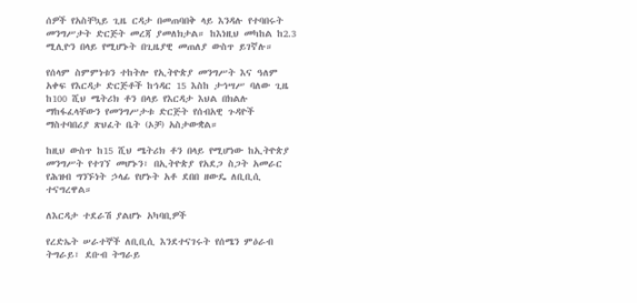ሰዎች የአስቸኳይ ጊዜ ርዳታ በመጠባበቅ ላይ እንዳሉ የተባበሩት መንግሥታት ድርጅት መረጃ ያመለክታል። ከእነዚህ መካከል ከ2.3 ሚሊዮን በላይ የሚሆኑት በጊዜያዊ መጠለያ ውስጥ ይገኛሉ።

የሰላም ስምምነቱን ተከትሎ የኢትዮጵያ መንግሥት እና ዓለም አቀፍ የእርዳታ ድርጅቶች ከኅዳር 15 እስከ ታኅሣሥ ባለው ጊዜ ከ100 ሺህ ሜትሪክ ቶን በላይ የእርዳታ እህል በክልሉ ማከፋፈላቸውን የመንግሥታቱ ድርጅት የሰብአዊ ጉዳዮች ማስተባበሪያ ጽህፈት ቤት (ኦቻ) አስታውቋል።

ከዚህ ውስጥ ከ15 ሺህ ሜትሪክ ቶን በላይ የሚሆነው ከኢትዮጵያ መንግሥት የተገኘ መሆኑን፣ በኢትዮጵያ የአደጋ ስጋት አመራር የሕዝብ ግንኙነት ኃላፊ የሆኑት አቶ ደበበ ዘውዴ ለቢቢሲ ተናግረዋል።

ለእርዳታ ተደራሽ ያልሆኑ አካባቢዎች

የረድኤት ሠራተኞች ለቢቢሲ እንደተናገሩት የሰሜን ምዕራብ ትግራይ፣ ደቡብ ትግራይ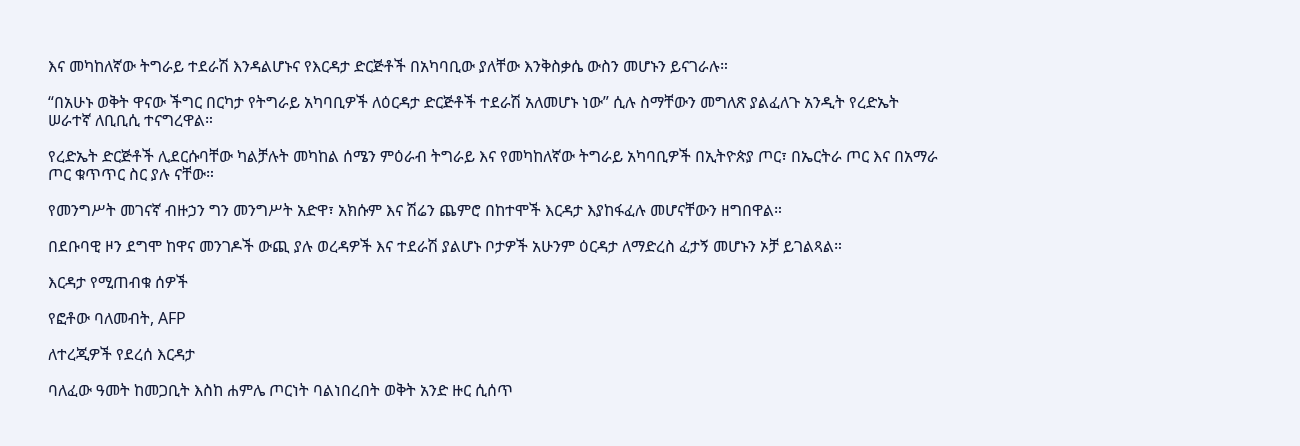እና መካከለኛው ትግራይ ተደራሽ እንዳልሆኑና የእርዳታ ድርጅቶች በአካባቢው ያለቸው እንቅስቃሴ ውስን መሆኑን ይናገራሉ።

“በአሁኑ ወቅት ዋናው ችግር በርካታ የትግራይ አካባቢዎች ለዕርዳታ ድርጅቶች ተደራሽ አለመሆኑ ነው” ሲሉ ስማቸውን መግለጽ ያልፈለጉ አንዲት የረድኤት ሠራተኛ ለቢቢሲ ተናግረዋል።

የረድኤት ድርጅቶች ሊደርሱባቸው ካልቻሉት መካከል ሰሜን ምዕራብ ትግራይ እና የመካከለኛው ትግራይ አካባቢዎች በኢትዮጵያ ጦር፣ በኤርትራ ጦር እና በአማራ ጦር ቁጥጥር ስር ያሉ ናቸው።

የመንግሥት መገናኛ ብዙኃን ግን መንግሥት አድዋ፣ አክሱም እና ሽሬን ጨምሮ በከተሞች እርዳታ እያከፋፈሉ መሆናቸውን ዘግበዋል።

በደቡባዊ ዞን ደግሞ ከዋና መንገዶች ውጪ ያሉ ወረዳዎች እና ተደራሽ ያልሆኑ ቦታዎች አሁንም ዕርዳታ ለማድረስ ፈታኝ መሆኑን ኦቻ ይገልጻል።

እርዳታ የሚጠብቁ ሰዎች

የፎቶው ባለመብት, AFP

ለተረጂዎች የደረሰ እርዳታ

ባለፈው ዓመት ከመጋቢት እስከ ሐምሌ ጦርነት ባልነበረበት ወቅት አንድ ዙር ሲሰጥ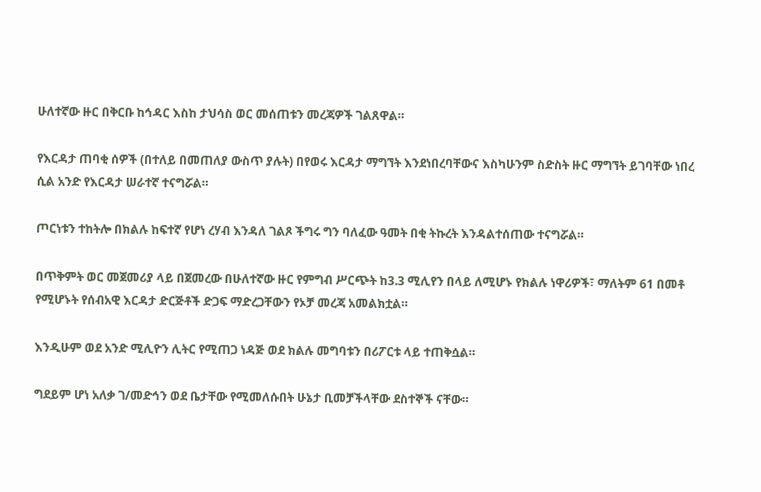ሁለተኛው ዙር በቅርቡ ከኅዳር እስከ ታህሳስ ወር መሰጠቱን መረጃዎች ገልጸዋል።

የእርዳታ ጠባቂ ሰዎች (በተለይ በመጠለያ ውስጥ ያሉት) በየወሩ እርዳታ ማግኘት እንደነበረባቸውና እስካሁንም ስድስት ዙር ማግኘት ይገባቸው ነበረ ሲል አንድ የእርዳታ ሠራተኛ ተናግሯል።

ጦርነቱን ተከትሎ በክልሉ ከፍተኛ የሆነ ረሃብ እንዳለ ገልጾ ችግሩ ግን ባለፈው ዓመት በቂ ትኩረት እንዳልተሰጠው ተናግሯል።

በጥቅምት ወር መጀመሪያ ላይ በጀመረው በሁለተኛው ዙር የምግብ ሥርጭት ከ3.3 ሚሊየን በላይ ለሚሆኑ የክልሉ ነዋሪዎች፣ ማለትም 61 በመቶ የሚሆኑት የሰብአዊ እርዳታ ድርጅቶች ድጋፍ ማድረጋቸውን የኦቻ መረጃ አመልክቷል።

እንዲሁም ወደ አንድ ሚሊዮን ሊትር የሚጠጋ ነዳጅ ወደ ክልሉ መግባቱን በሪፖርቱ ላይ ተጠቅሷል።

ግደይም ሆነ አለቃ ገ/መድኅን ወደ ቤታቸው የሚመለሱበት ሁኔታ ቢመቻችላቸው ደስተኞች ናቸው።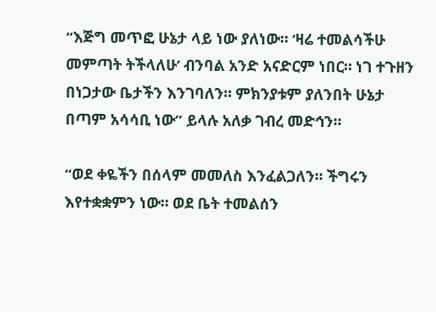“እጅግ መጥፎ ሁኔታ ላይ ነው ያለነው። ‘ዛሬ ተመልሳችሁ መምጣት ትችላለሁ’ ብንባል አንድ አናድርም ነበር። ነገ ተጉዘን በነጋታው ቤታችን እንገባለን። ምክንያቱም ያለንበት ሁኔታ በጣም አሳሳቢ ነው” ይላሉ አለቃ ገብረ መድኅን።

“ወደ ቀዬችን በሰላም መመለስ እንፈልጋለን። ችግሩን እየተቋቋምን ነው። ወደ ቤት ተመልሰን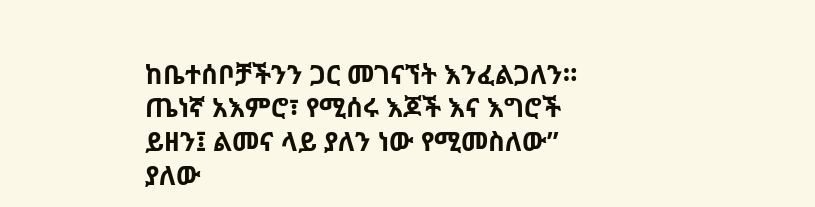ከቤተሰቦቻችንን ጋር መገናኘት እንፈልጋለን። ጤነኛ አእምሮ፣ የሚሰሩ እጆች እና እግሮች ይዘን፤ ልመና ላይ ያለን ነው የሚመስለው” ያለው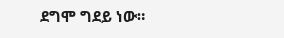ደግሞ ግደይ ነው።